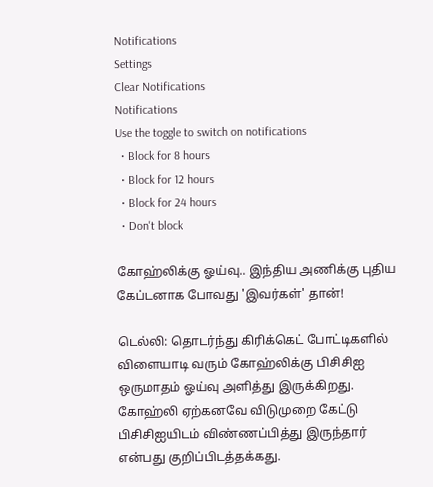Notifications
Settings
Clear Notifications
Notifications
Use the toggle to switch on notifications
  • Block for 8 hours
  • Block for 12 hours
  • Block for 24 hours
  • Don't block

கோஹ்லிக்கு ஓய்வு.. இந்திய அணிக்கு புதிய கேப்டனாக போவது 'இவர்கள்' தான்!

டெல்லி: தொடர்ந்து கிரிக்கெட் போட்டிகளில் விளையாடி வரும் கோஹ்லிக்கு பிசிசிஐ ஒருமாதம் ஓய்வு அளித்து இருக்கிறது. கோஹ்லி ஏற்கனவே விடுமுறை கேட்டு பிசிசிஐயிடம் விண்ணப்பித்து இருந்தார் என்பது குறிப்பிடத்தக்கது.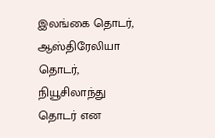இலங்கை தொடர், ஆஸ்திரேலியா தொடர், நியூசிலாந்து தொடர் என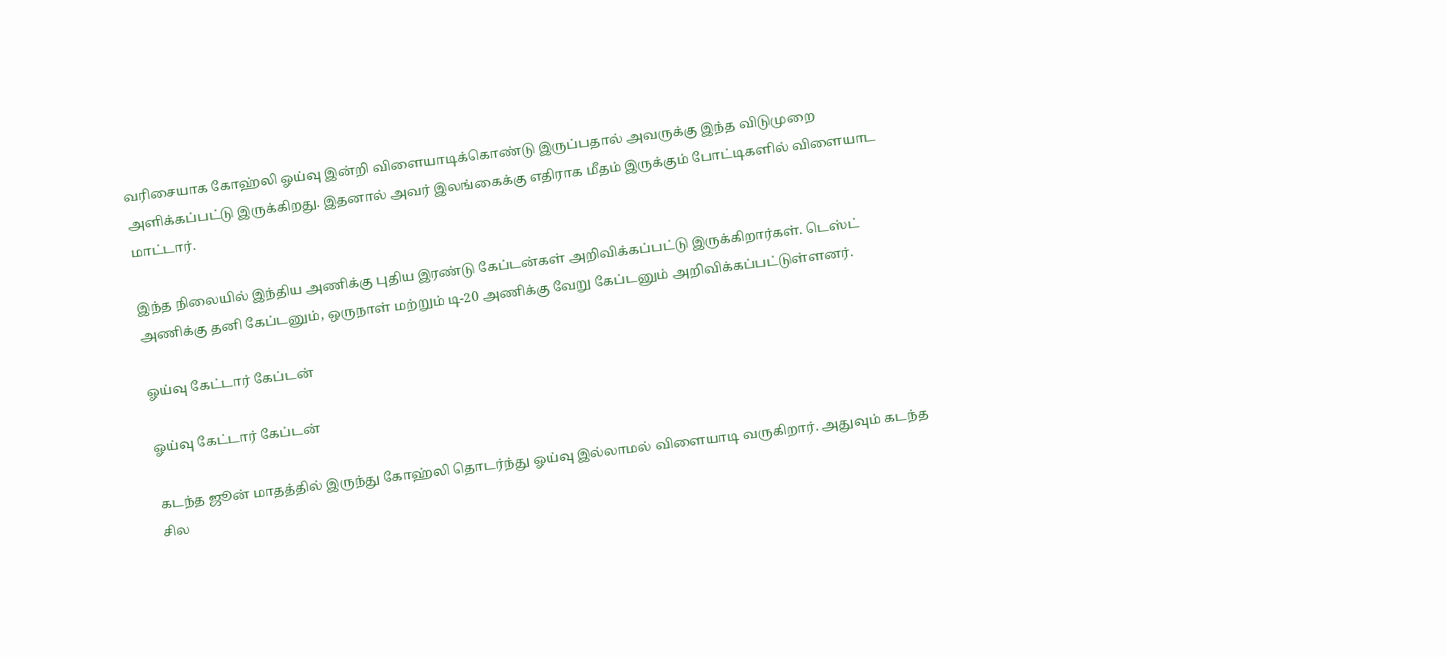வரிசையாக கோஹ்லி ஓய்வு இன்றி விளையாடிக்கொண்டு இருப்பதால் அவருக்கு இந்த விடுமுறை அளிக்கப்பட்டு இருக்கிறது. இதனால் அவர் இலங்கைக்கு எதிராக மீதம் இருக்கும் போட்டிகளில் விளையாட மாட்டார்.

இந்த நிலையில் இந்திய அணிக்கு புதிய இரண்டு கேப்டன்கள் அறிவிக்கப்பட்டு இருக்கிறார்கள். டெஸ்ட் அணிக்கு தனி கேப்டனும், ஒருநாள் மற்றும் டி-20 அணிக்கு வேறு கேப்டனும் அறிவிக்கப்பட்டுள்ளனர்.

ஓய்வு கேட்டார் கேப்டன்

ஓய்வு கேட்டார் கேப்டன்

கடந்த ஜூன் மாதத்தில் இருந்து கோஹ்லி தொடர்ந்து ஓய்வு இல்லாமல் விளையாடி வருகிறார். அதுவும் கடந்த சில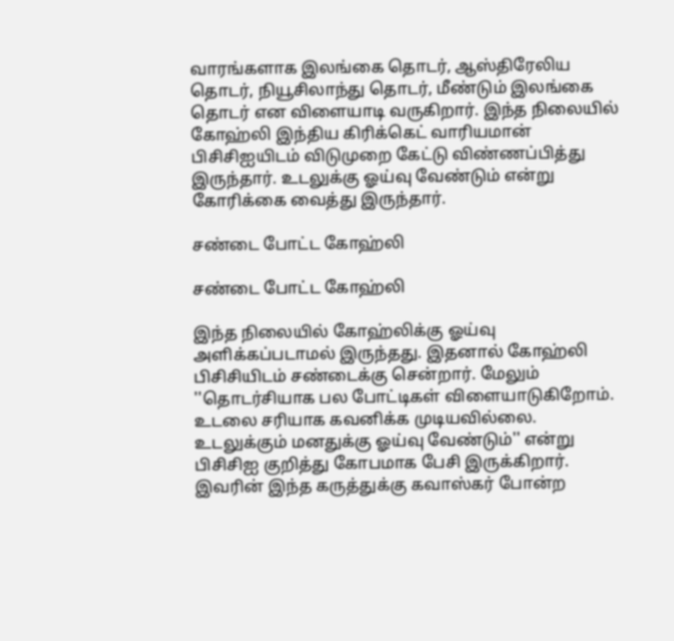வாரங்களாக இலங்கை தொடர், ஆஸ்திரேலிய தொடர், நியூசிலாந்து தொடர், மீண்டும் இலங்கை தொடர் என விளையாடி வருகிறார். இந்த நிலையில் கோஹ்லி இந்திய கிரிக்கெட் வாரியமான் பிசிசிஐயிடம் விடுமுறை கேட்டு விண்ணப்பித்து இருந்தார். உடலுக்கு ஓய்வு வேண்டும் என்று கோரிக்கை வைத்து இருந்தார்.

சண்டை போட்ட கோஹ்லி

சண்டை போட்ட கோஹ்லி

இந்த நிலையில் கோஹ்லிக்கு ஓய்வு அளிக்கப்படாமல் இருந்தது. இதனால் கோஹ்லி பிசிசியிடம் சண்டைக்கு சென்றார். மேலும் ''தொடர்சியாக பல போட்டிகள் விளையாடுகிறோம். உடலை சரியாக கவனிக்க முடியவில்லை. உடலுக்கும் மனதுக்கு ஓய்வு வேண்டும்'' என்று பிசிசிஐ குறித்து கோபமாக பேசி இருக்கிறார். இவரின் இந்த கருத்துக்கு கவாஸ்கர் போன்ற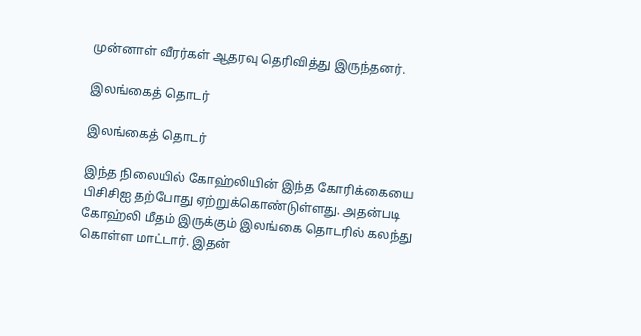முன்னாள் வீரர்கள் ஆதரவு தெரிவித்து இருந்தனர்.

இலங்கைத் தொடர்

இலங்கைத் தொடர்

இந்த நிலையில் கோஹ்லியின் இந்த கோரிக்கையை பிசிசிஐ தற்போது ஏற்றுக்கொண்டுள்ளது. அதன்படி கோஹ்லி மீதம் இருக்கும் இலங்கை தொடரில் கலந்து கொள்ள மாட்டார். இதன்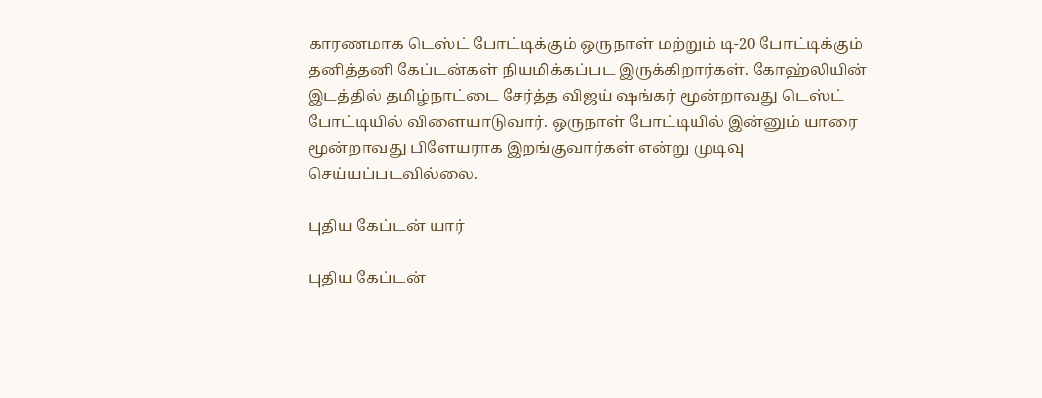காரணமாக டெஸ்ட் போட்டிக்கும் ஒருநாள் மற்றும் டி-20 போட்டிக்கும் தனித்தனி கேப்டன்கள் நியமிக்கப்பட இருக்கிறார்கள். கோஹ்லியின் இடத்தில் தமிழ்நாட்டை சேர்த்த விஜய் ஷங்கர் மூன்றாவது டெஸ்ட் போட்டியில் விளையாடுவார். ஒருநாள் போட்டியில் இன்னும் யாரை மூன்றாவது பிளேயராக இறங்குவார்கள் என்று முடிவு செய்யப்படவில்லை.

புதிய கேப்டன் யார்

புதிய கேப்டன்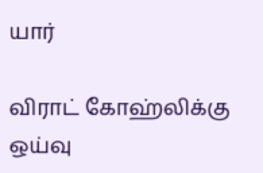யார்

விராட் கோஹ்லிக்கு ஒய்வு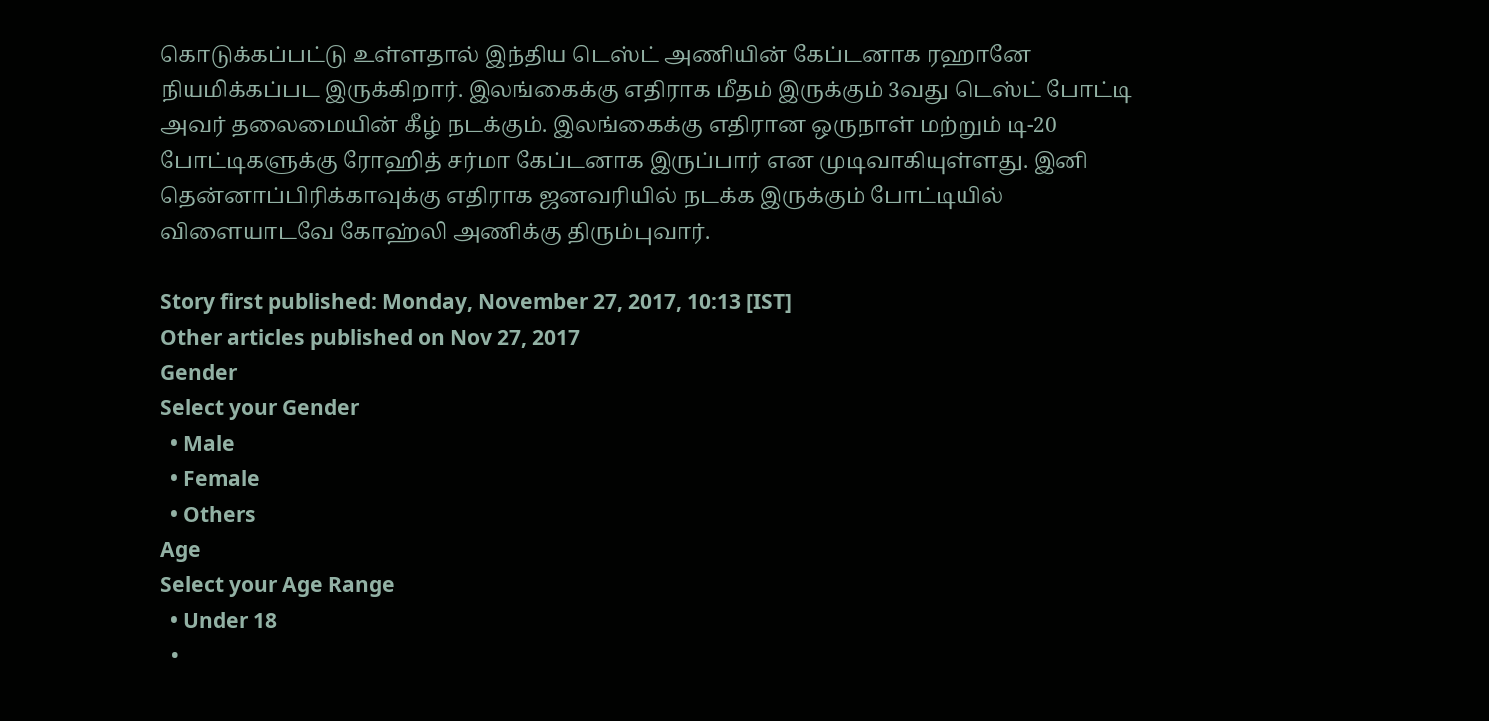கொடுக்கப்பட்டு உள்ளதால் இந்திய டெஸ்ட் அணியின் கேப்டனாக ரஹானே நியமிக்கப்பட இருக்கிறார். இலங்கைக்கு எதிராக மீதம் இருக்கும் 3வது டெஸ்ட் போட்டி அவர் தலைமையின் கீழ் நடக்கும். இலங்கைக்கு எதிரான ஒருநாள் மற்றும் டி-20 போட்டிகளுக்கு ரோஹித் சர்மா கேப்டனாக இருப்பார் என முடிவாகியுள்ளது. இனி தென்னாப்பிரிக்காவுக்கு எதிராக ஜனவரியில் நடக்க இருக்கும் போட்டியில் விளையாடவே கோஹ்லி அணிக்கு திரும்புவார்.

Story first published: Monday, November 27, 2017, 10:13 [IST]
Other articles published on Nov 27, 2017
Gender
Select your Gender
  • Male
  • Female
  • Others
Age
Select your Age Range
  • Under 18
  •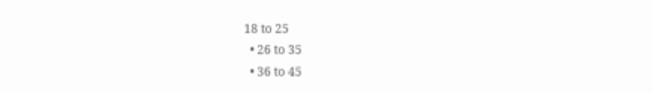18 to 25
  • 26 to 35
  • 36 to 45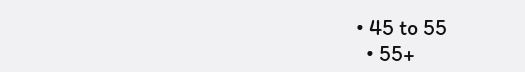• 45 to 55
  • 55+